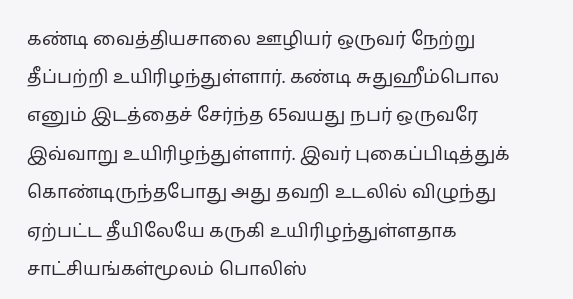கண்டி வைத்தியசாலை ஊழியர் ஒருவர் நேற்று தீப்பற்றி உயிரிழந்துள்ளார். கண்டி சுதுஹீம்பொல எனும் இடத்தைச் சேர்ந்த 65வயது நபர் ஒருவரே இவ்வாறு உயிரிழந்துள்ளார். இவர் புகைப்பிடித்துக் கொண்டிருந்தபோது அது தவறி உடலில் விழுந்து ஏற்பட்ட தீயிலேயே கருகி உயிரிழந்துள்ளதாக சாட்சியங்கள்மூலம் பொலிஸ்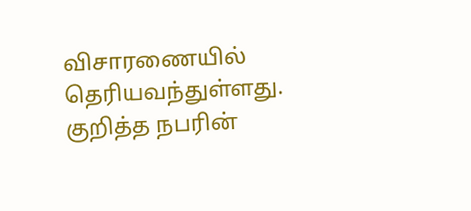விசாரணையில் தெரியவந்துள்ளது. குறித்த நபரின்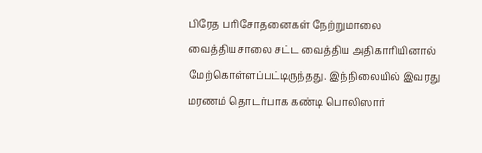பிரேத பரிசோதனைகள் நேற்றுமாலை வைத்தியசாலை சட்ட வைத்திய அதிகாரியினால் மேற்கொள்ளப்பட்டிருந்தது. இந்நிலையில் இவரது மரணம் தொடர்பாக கண்டி பொலிஸார்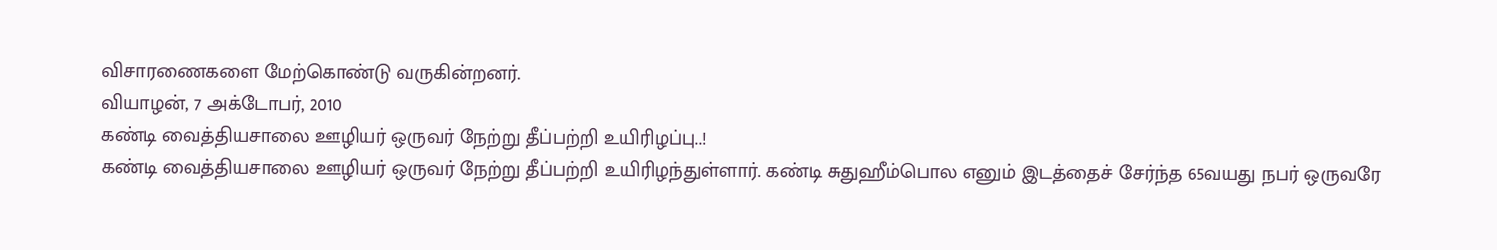விசாரணைகளை மேற்கொண்டு வருகின்றனர்.
வியாழன், 7 அக்டோபர், 2010
கண்டி வைத்தியசாலை ஊழியர் ஒருவர் நேற்று தீப்பற்றி உயிரிழப்பு..!
கண்டி வைத்தியசாலை ஊழியர் ஒருவர் நேற்று தீப்பற்றி உயிரிழந்துள்ளார். கண்டி சுதுஹீம்பொல எனும் இடத்தைச் சேர்ந்த 65வயது நபர் ஒருவரே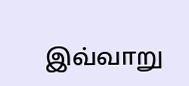இவ்வாறு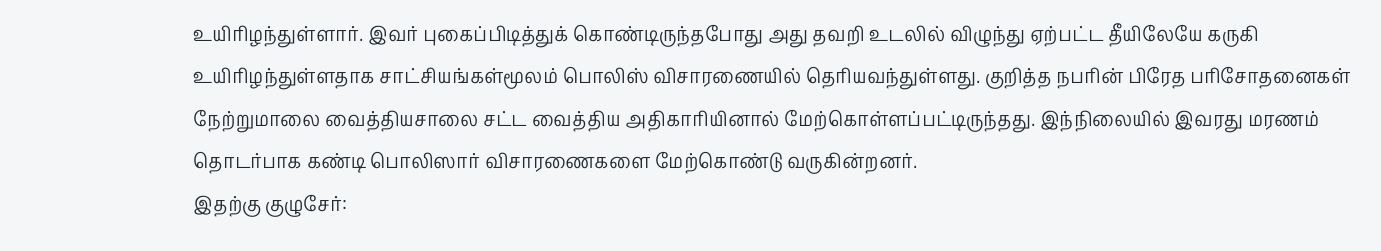உயிரிழந்துள்ளார். இவர் புகைப்பிடித்துக் கொண்டிருந்தபோது அது தவறி உடலில் விழுந்து ஏற்பட்ட தீயிலேயே கருகி உயிரிழந்துள்ளதாக சாட்சியங்கள்மூலம் பொலிஸ் விசாரணையில் தெரியவந்துள்ளது. குறித்த நபரின் பிரேத பரிசோதனைகள் நேற்றுமாலை வைத்தியசாலை சட்ட வைத்திய அதிகாரியினால் மேற்கொள்ளப்பட்டிருந்தது. இந்நிலையில் இவரது மரணம் தொடர்பாக கண்டி பொலிஸார் விசாரணைகளை மேற்கொண்டு வருகின்றனர்.
இதற்கு குழுசேர்: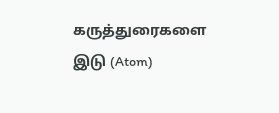கருத்துரைகளை இடு (Atom)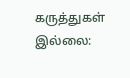கருத்துகள் இல்லை: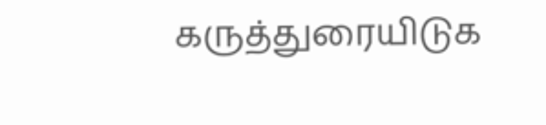கருத்துரையிடுக